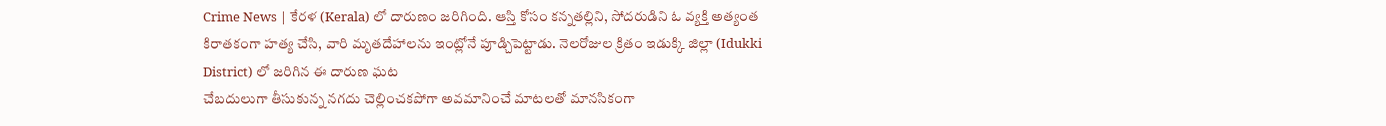Crime News | కేరళ (Kerala) లో దారుణం జరిగింది. ఆస్తి కోసం కన్నతల్లిని, సోదరుడిని ఓ వ్యక్తి అత్యంత కిరాతకంగా హత్య చేసి, వారి మృతదేహాలను ఇంట్లోనే పూడ్చిపెట్టాడు. నెలరోజుల క్రితం ఇడుక్కి జిల్లా (Idukki District) లో జరిగిన ఈ దారుణ ఘట
చేబదులుగా తీసుకున్న నగదు చెల్లించకపోగా అవమానించే మాటలతో మానసికంగా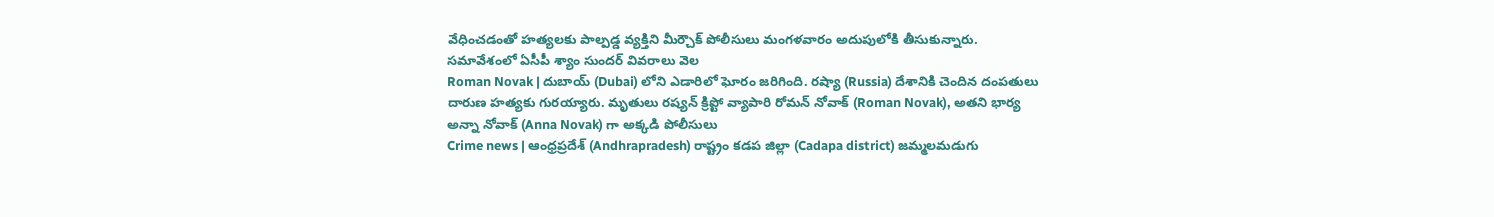వేధించడంతో హత్యలకు పాల్పడ్డ వ్యక్తిని మీర్చౌక్ పోలీసులు మంగళవారం అదుపులోకి తీసుకున్నారు. సమావేశంలో ఏసీపీ శ్యాం సుందర్ వివరాలు వెల
Roman Novak | దుబాయ్ (Dubai) లోని ఎడారిలో ఘోరం జరిగింది. రష్యా (Russia) దేశానికి చెందిన దంపతులు దారుణ హత్యకు గురయ్యారు. మృతులు రష్యన్ క్రిప్టో వ్యాపారి రోమన్ నోవాక్ (Roman Novak), అతని భార్య అన్నా నోవాక్ (Anna Novak) గా అక్కడి పోలీసులు
Crime news | ఆంధ్రప్రదేశ్ (Andhrapradesh) రాష్ట్రం కడప జిల్లా (Cadapa district) జమ్మలమడుగు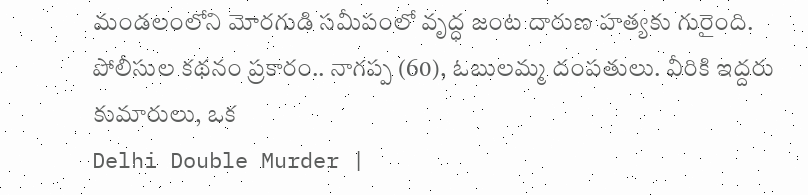మండలంలోని మోరగుడి సమీపంలో వృద్ధ జంట దారుణ హత్యకు గురైంది. పోలీసుల కథనం ప్రకారం.. నాగప్ప (60), ఓబులమ్మ దంపతులు. వీరికి ఇద్దరు కుమారులు, ఒక
Delhi Double Murder |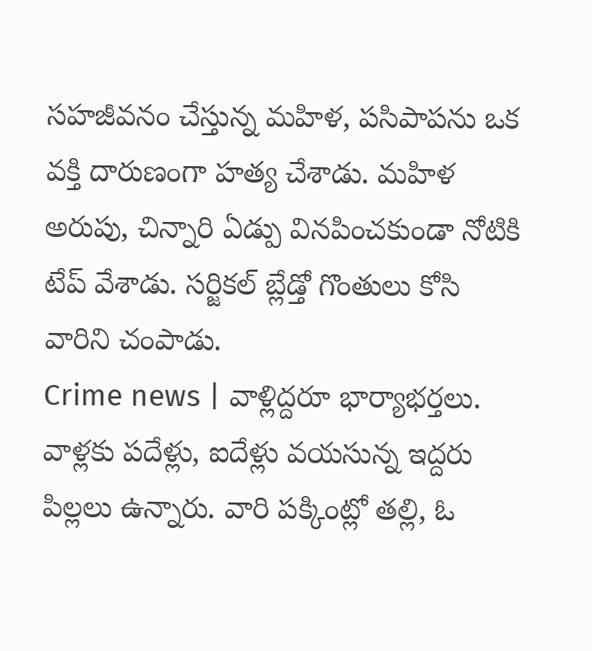సహజీవనం చేస్తున్న మహిళ, పసిపాపను ఒక వక్తి దారుణంగా హత్య చేశాడు. మహిళ అరుపు, చిన్నారి ఏడ్పు వినపించకుండా నోటికి టేప్ వేశాడు. సర్జికల్ బ్లేడ్తో గొంతులు కోసి వారిని చంపాడు.
Crime news | వాళ్లిద్దరూ భార్యాభర్తలు. వాళ్లకు పదేళ్లు, ఐదేళ్లు వయసున్న ఇద్దరు పిల్లలు ఉన్నారు. వారి పక్కింట్లో తల్లి, ఓ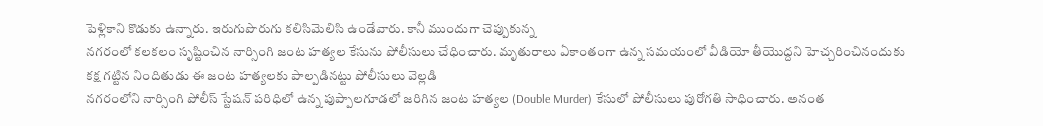పెళ్లికాని కొడుకు ఉన్నారు. ఇరుగుపొరుగు కలిసిమెలిసి ఉండేవారు. కానీ ముందుగా చెప్పుకున్న
నగరంలో కలకలం సృష్టించిన నార్సింగి జంట హత్యల కేసును పోలీసులు చేధించారు. మృతురాలు ఏకాంతంగా ఉన్న సమయంలో వీడియో తీయొద్దని హెచ్చరించినందుకు కక్ష గట్టిన నిందితుడు ఈ జంట హత్యలకు పాల్పడినట్టు పోలీసులు వెల్లడి
నగరంలోని నార్సింగి పోలీస్ స్టేషన్ పరిధిలో ఉన్న పుప్పాలగూడలో జరిగిన జంట హత్యల (Double Murder) కేసులో పోలీసులు పురోగతి సాధించారు. అనంత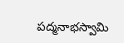పద్మనాభస్వామి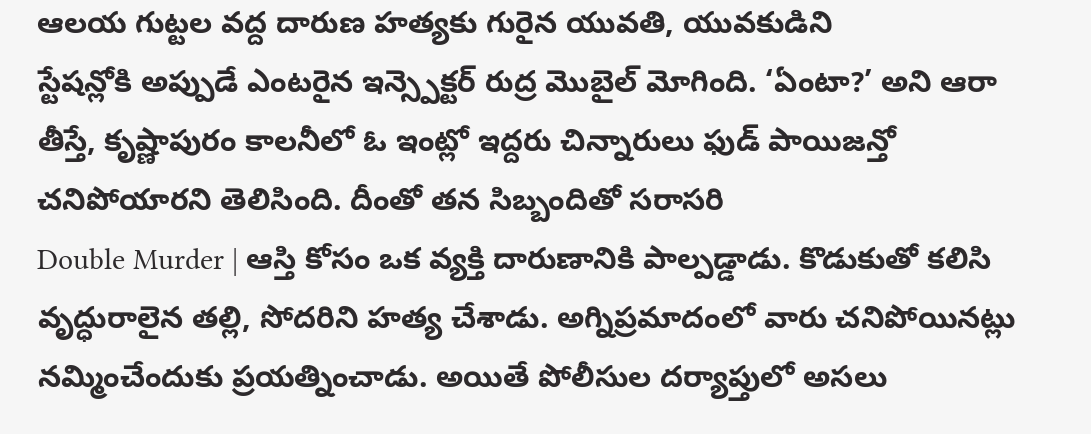ఆలయ గుట్టల వద్ద దారుణ హత్యకు గురైన యువతి, యువకుడిని
స్టేషన్లోకి అప్పుడే ఎంటరైన ఇన్స్పెక్టర్ రుద్ర మొబైల్ మోగింది. ‘ఏంటా?’ అని ఆరా తీస్తే, కృష్ణాపురం కాలనీలో ఓ ఇంట్లో ఇద్దరు చిన్నారులు ఫుడ్ పాయిజన్తో చనిపోయారని తెలిసింది. దీంతో తన సిబ్బందితో సరాసరి
Double Murder | ఆస్తి కోసం ఒక వ్యక్తి దారుణానికి పాల్పడ్డాడు. కొడుకుతో కలిసి వృద్ధురాలైన తల్లి, సోదరిని హత్య చేశాడు. అగ్నిప్రమాదంలో వారు చనిపోయినట్లు నమ్మించేందుకు ప్రయత్నించాడు. అయితే పోలీసుల దర్యాప్తులో అసలు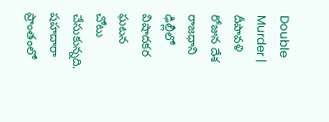Double Murder | దీపావళి రోజున దేశ రాజధాని ఢిల్లీలో విషాదకర ఘటన చోటు చేసుకున్నది. షహదారా ప్రాంతంలో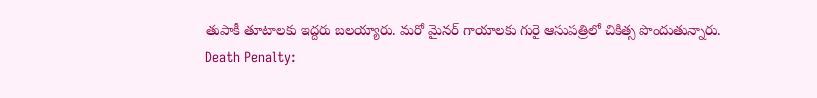తుపాకీ తూటాలకు ఇద్దరు బలయ్యారు. మరో మైనర్ గాయాలకు గురై ఆసుపత్రిలో చికిత్స పొందుతున్నారు.
Death Penalty: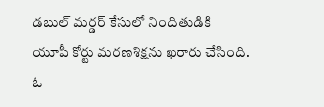డబుల్ మర్డర్ కేసులో నిందితుడికి యూపీ కోర్టు మరణశిక్షను ఖరారు చేసింది. ఓ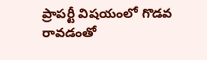ప్రాపర్టీ విషయంలో గొడవ రావడంతో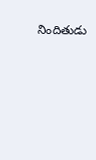నిందితుడు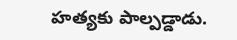హత్యకు పాల్పడ్డాడు.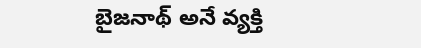బైజనాథ్ అనే వ్యక్తి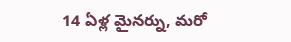14 ఏళ్ల మైనర్ను, మరో